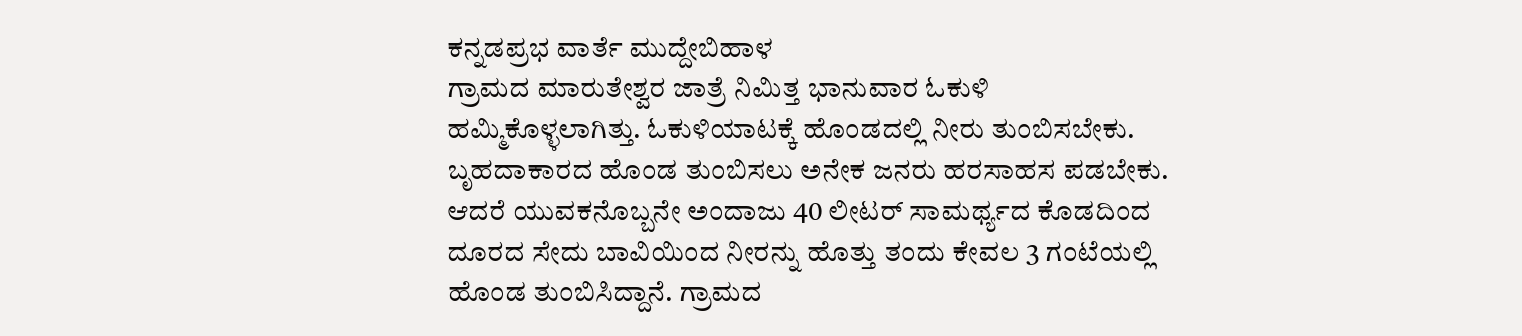ಕನ್ನಡಪ್ರಭ ವಾರ್ತೆ ಮುದ್ದೇಬಿಹಾಳ
ಗ್ರಾಮದ ಮಾರುತೇಶ್ವರ ಜಾತ್ರೆ ನಿಮಿತ್ತ ಭಾನುವಾರ ಓಕುಳಿ ಹಮ್ಮಿಕೊಳ್ಳಲಾಗಿತ್ತು. ಓಕುಳಿಯಾಟಕ್ಕೆ ಹೊಂಡದಲ್ಲಿ ನೀರು ತುಂಬಿಸಬೇಕು. ಬೃಹದಾಕಾರದ ಹೊಂಡ ತುಂಬಿಸಲು ಅನೇಕ ಜನರು ಹರಸಾಹಸ ಪಡಬೇಕು. ಆದರೆ ಯುವಕನೊಬ್ಬನೇ ಅಂದಾಜು 40 ಲೀಟರ್ ಸಾಮರ್ಥ್ಯದ ಕೊಡದಿಂದ ದೂರದ ಸೇದು ಬಾವಿಯಿಂದ ನೀರನ್ನು ಹೊತ್ತು ತಂದು ಕೇವಲ 3 ಗಂಟೆಯಲ್ಲಿ ಹೊಂಡ ತುಂಬಿಸಿದ್ದಾನೆ. ಗ್ರಾಮದ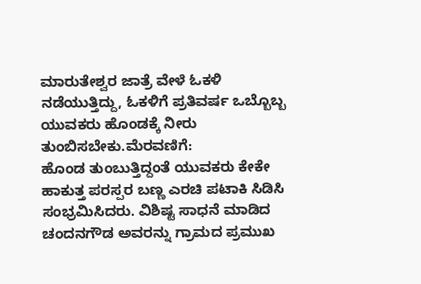ಮಾರುತೇಶ್ವರ ಜಾತ್ರೆ ವೇಳೆ ಓಕಳಿ ನಡೆಯುತ್ತಿದ್ದು, ಓಕಳಿಗೆ ಪ್ರತಿವರ್ಷ ಒಬ್ಬೊಬ್ಬ ಯುವಕರು ಹೊಂಡಕ್ಕೆ ನೀರು ತುಂಬಿಸಬೇಕು.ಮೆರವಣಿಗೆ:
ಹೊಂಡ ತುಂಬುತ್ತಿದ್ದಂತೆ ಯುವಕರು ಕೇಕೇ ಹಾಕುತ್ತ ಪರಸ್ಪರ ಬಣ್ಣ ಎರಚಿ ಪಟಾಕಿ ಸಿಡಿಸಿ ಸಂಭ್ರಮಿಸಿದರು. ವಿಶಿಷ್ಟ ಸಾಧನೆ ಮಾಡಿದ ಚಂದನಗೌಡ ಅವರನ್ನು ಗ್ರಾಮದ ಪ್ರಮುಖ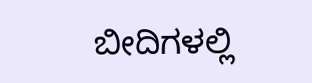ಬೀದಿಗಳಲ್ಲಿ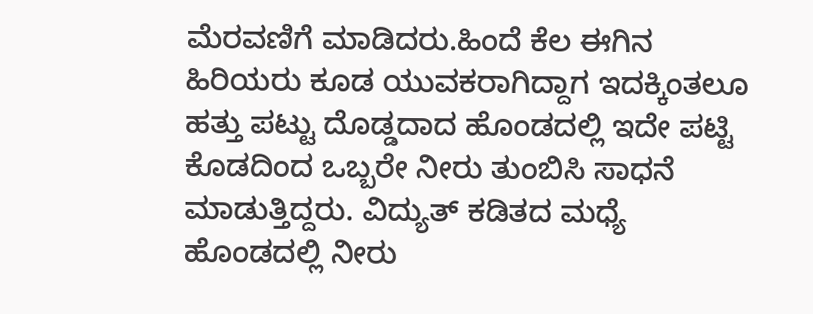ಮೆರವಣಿಗೆ ಮಾಡಿದರು.ಹಿಂದೆ ಕೆಲ ಈಗಿನ ಹಿರಿಯರು ಕೂಡ ಯುವಕರಾಗಿದ್ದಾಗ ಇದಕ್ಕಿಂತಲೂ ಹತ್ತು ಪಟ್ಟು ದೊಡ್ಡದಾದ ಹೊಂಡದಲ್ಲಿ ಇದೇ ಪಟ್ಟಿ ಕೊಡದಿಂದ ಒಬ್ಬರೇ ನೀರು ತುಂಬಿಸಿ ಸಾಧನೆ ಮಾಡುತ್ತಿದ್ದರು. ವಿದ್ಯುತ್ ಕಡಿತದ ಮಧ್ಯೆ ಹೊಂಡದಲ್ಲಿ ನೀರು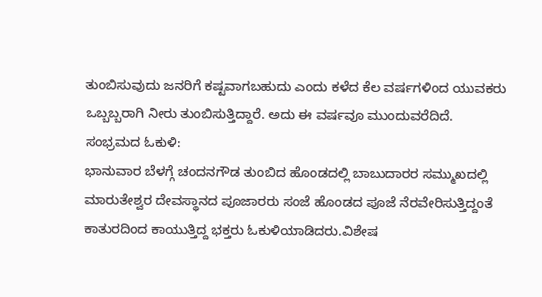ತುಂಬಿಸುವುದು ಜನರಿಗೆ ಕಷ್ಟವಾಗಬಹುದು ಎಂದು ಕಳೆದ ಕೆಲ ವರ್ಷಗಳಿಂದ ಯುವಕರು ಒಬ್ಬಬ್ಬರಾಗಿ ನೀರು ತುಂಬಿಸುತ್ತಿದ್ದಾರೆ. ಅದು ಈ ವರ್ಷವೂ ಮುಂದುವರೆದಿದೆ.
ಸಂಭ್ರಮದ ಓಕುಳಿ:
ಭಾನುವಾರ ಬೆಳಗ್ಗೆ ಚಂದನಗೌಡ ತುಂಬಿದ ಹೊಂಡದಲ್ಲಿ ಬಾಬುದಾರರ ಸಮ್ಮುಖದಲ್ಲಿ ಮಾರುತೇಶ್ವರ ದೇವಸ್ಥಾನದ ಪೂಜಾರರು ಸಂಜೆ ಹೊಂಡದ ಪೂಜೆ ನೆರವೇರಿಸುತ್ತಿದ್ದಂತೆ ಕಾತುರದಿಂದ ಕಾಯುತ್ತಿದ್ದ ಭಕ್ತರು ಓಕುಳಿಯಾಡಿದರು.ವಿಶೇಷ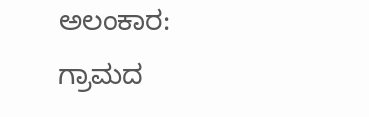ಅಲಂಕಾರ:
ಗ್ರಾಮದ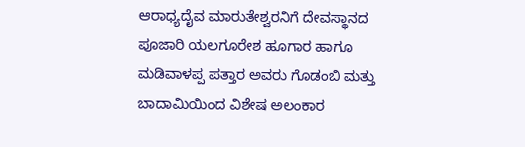ಆರಾಧ್ಯದೈವ ಮಾರುತೇಶ್ವರನಿಗೆ ದೇವಸ್ಥಾನದ ಪೂಜಾರಿ ಯಲಗೂರೇಶ ಹೂಗಾರ ಹಾಗೂ ಮಡಿವಾಳಪ್ಪ ಪತ್ತಾರ ಅವರು ಗೊಡಂಬಿ ಮತ್ತು ಬಾದಾಮಿಯಿಂದ ವಿಶೇಷ ಅಲಂಕಾರ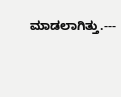ಮಾಡಲಾಗಿತ್ತು.---